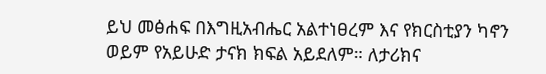ይህ መፅሐፍ በእግዚአብሔር አልተነፀረም እና የክርስቲያን ካኖን ወይም የአይሁድ ታናክ ክፍል አይደለም። ለታሪክና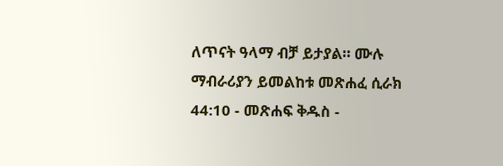ለጥናት ዓላማ ብቻ ይታያል። ሙሉ ማብራሪያን ይመልከቱ መጽሐፈ ሲራክ 44:10 - መጽሐፍ ቅዱስ -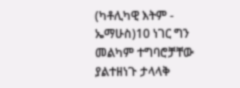(ካቶሊካዊ እትም - ኤማሁስ)10 ነገር ግን መልካም ተግባሮቻቸው ያልተዘነጉ ታላላቅ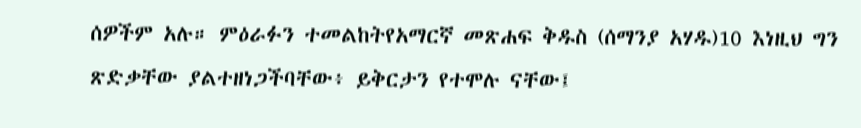ሰዎችም አሉ። ምዕራፉን ተመልከትየአማርኛ መጽሐፍ ቅዱስ (ሰማንያ አሃዱ)10 እነዚህ ግን ጽድቃቸው ያልተዘነጋችባቸው፥ ይቅርታን የተሞሉ ናቸው፤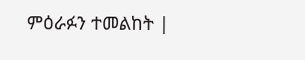ምዕራፉን ተመልከት |